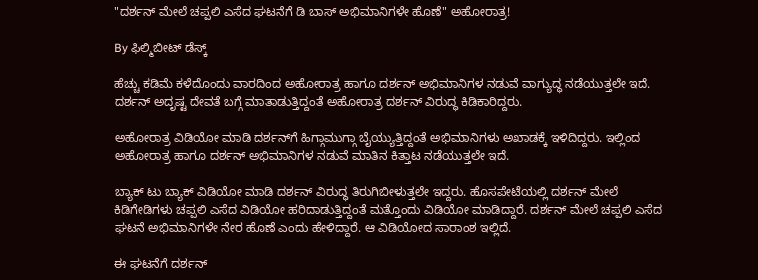"ದರ್ಶನ್ ಮೇಲೆ ಚಪ್ಪಲಿ ಎಸೆದ ಘಟನೆಗೆ ಡಿ ಬಾಸ್ ಅಭಿಮಾನಿಗಳೇ ಹೊಣೆ" ಅಹೋರಾತ್ರ!

By ಫಿಲ್ಮಿಬೀಟ್ ಡೆಸ್ಕ್

ಹೆಚ್ಚು ಕಡಿಮೆ ಕಳೆದೊಂದು ವಾರದಿಂದ ಅಹೋರಾತ್ರ ಹಾಗೂ ದರ್ಶನ್ ಅಭಿಮಾನಿಗಳ ನಡುವೆ ವಾಗ್ಯುದ್ಧ ನಡೆಯುತ್ತಲೇ ಇದೆ. ದರ್ಶನ್ ಅದೃಷ್ಟ ದೇವತೆ ಬಗ್ಗೆ ಮಾತಾಡುತ್ತಿದ್ದಂತೆ ಅಹೋರಾತ್ರ ದರ್ಶನ್ ವಿರುದ್ಧ ಕಿಡಿಕಾರಿದ್ದರು.

ಅಹೋರಾತ್ರ ವಿಡಿಯೋ ಮಾಡಿ ದರ್ಶನ್‌ಗೆ ಹಿಗ್ಗಾಮುಗ್ಗಾ ಬೈಯ್ಯುತ್ತಿದ್ದಂತೆ ಅಭಿಮಾನಿಗಳು ಅಖಾಡಕ್ಕೆ ಇಳಿದಿದ್ದರು. ಇಲ್ಲಿಂದ ಅಹೋರಾತ್ರ ಹಾಗೂ ದರ್ಶನ್ ಅಭಿಮಾನಿಗಳ ನಡುವೆ ಮಾತಿನ ಕಿತ್ತಾಟ ನಡೆಯುತ್ತಲೇ ಇದೆ.

ಬ್ಯಾಕ್ ಟು ಬ್ಯಾಕ್ ವಿಡಿಯೋ ಮಾಡಿ ದರ್ಶನ್ ವಿರುದ್ಧ ತಿರುಗಿಬೀಳುತ್ತಲೇ ಇದ್ದರು. ಹೊಸಪೇಟೆಯಲ್ಲಿ ದರ್ಶನ್ ಮೇಲೆ ಕಿಡಿಗೇಡಿಗಳು ಚಪ್ಪಲಿ ಎಸೆದ ವಿಡಿಯೋ ಹರಿದಾಡುತ್ತಿದ್ದಂತೆ ಮತ್ತೊಂದು ವಿಡಿಯೋ ಮಾಡಿದ್ದಾರೆ. ದರ್ಶನ್‌ ಮೇಲೆ ಚಪ್ಪಲಿ ಎಸೆದ ಘಟನೆ ಅಭಿಮಾನಿಗಳೇ ನೇರ ಹೊಣೆ ಎಂದು ಹೇಳಿದ್ದಾರೆ. ಆ ವಿಡಿಯೋದ ಸಾರಾಂಶ ಇಲ್ಲಿದೆ.

ಈ ಘಟನೆಗೆ ದರ್ಶನ್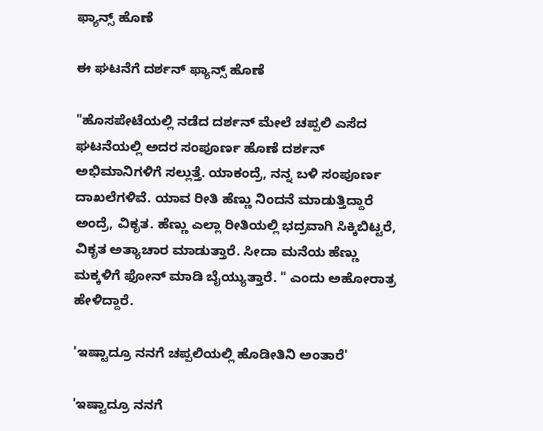ಫ್ಯಾನ್ಸ್‌ ಹೊಣೆ

ಈ ಘಟನೆಗೆ ದರ್ಶನ್ ಫ್ಯಾನ್ಸ್‌ ಹೊಣೆ

"ಹೊಸಪೇಟೆಯಲ್ಲಿ ನಡೆದ ದರ್ಶನ್ ಮೇಲೆ ಚಪ್ಪಲಿ ಎಸೆದ ಘಟನೆಯಲ್ಲಿ ಅದರ ಸಂಪೂರ್ಣ ಹೊಣೆ ದರ್ಶನ್ ಅಭಿಮಾನಿಗಳಿಗೆ ಸಲ್ಲುತ್ತೆ. ಯಾಕಂದ್ರೆ, ನನ್ನ ಬಳಿ ಸಂಪೂರ್ಣ ದಾಖಲೆಗಳಿವೆ. ಯಾವ ರೀತಿ ಹೆಣ್ಣು ನಿಂದನೆ ಮಾಡುತ್ತಿದ್ದಾರೆ ಅಂದ್ರೆ, ವಿಕೃತ. ಹೆಣ್ಣು ಎಲ್ಲಾ ರೀತಿಯಲ್ಲಿ ಭದ್ರವಾಗಿ ಸಿಕ್ಕಿಬಿಟ್ಟರೆ, ವಿಕೃತ ಅತ್ಯಾಚಾರ ಮಾಡುತ್ತಾರೆ. ಸೀದಾ ಮನೆಯ ಹೆಣ್ಣು ಮಕ್ಕಳಿಗೆ ಫೋನ್ ಮಾಡಿ ಬೈಯ್ಯುತ್ತಾರೆ. " ಎಂದು ಅಹೋರಾತ್ರ ಹೇಳಿದ್ದಾರೆ.

'ಇಷ್ಟಾದ್ರೂ ನನಗೆ ಚಪ್ಪಲಿಯಲ್ಲಿ ಹೊಡೀತಿನಿ ಅಂತಾರೆ'

'ಇಷ್ಟಾದ್ರೂ ನನಗೆ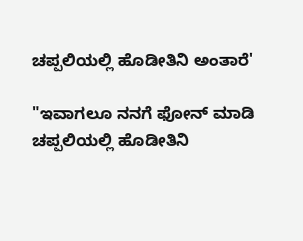ಚಪ್ಪಲಿಯಲ್ಲಿ ಹೊಡೀತಿನಿ ಅಂತಾರೆ'

"ಇವಾಗಲೂ ನನಗೆ ಫೋನ್ ಮಾಡಿ ಚಪ್ಪಲಿಯಲ್ಲಿ ಹೊಡೀತಿನಿ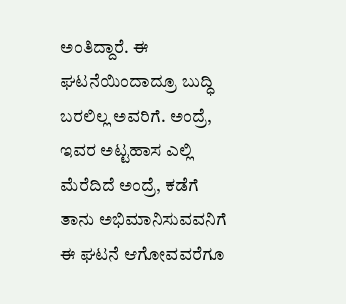ಅಂತಿದ್ದಾರೆ. ಈ ಘಟನೆಯಿಂದಾದ್ರೂ ಬುದ್ಧಿ ಬರಲಿಲ್ಲ ಅವರಿಗೆ. ಅಂದ್ರೆ, ಇವರ ಅಟ್ಟಹಾಸ ಎಲ್ಲಿ ಮೆರೆದಿದೆ ಅಂದ್ರೆ, ಕಡೆಗೆ ತಾನು ಅಭಿಮಾನಿಸುವವನಿಗೆ ಈ ಘಟನೆ ಆಗೋವವರೆಗೂ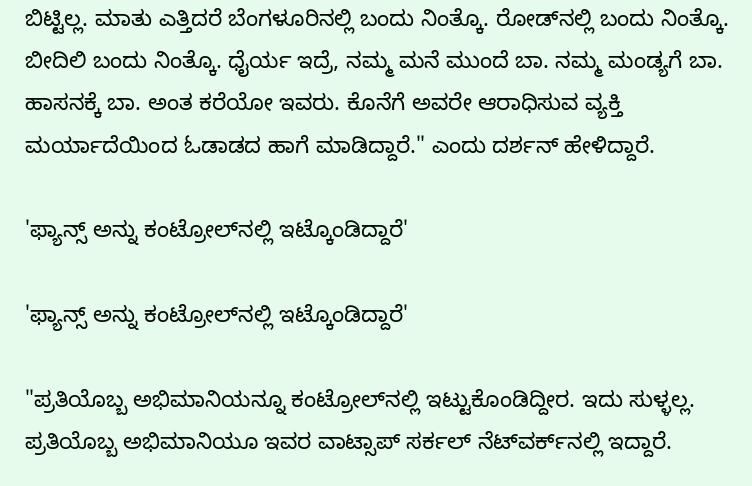ಬಿಟ್ಟಿಲ್ಲ. ಮಾತು ಎತ್ತಿದರೆ ಬೆಂಗಳೂರಿನಲ್ಲಿ ಬಂದು ನಿಂತ್ಕೊ. ರೋಡ್‌ನಲ್ಲಿ ಬಂದು ನಿಂತ್ಕೊ. ಬೀದಿಲಿ ಬಂದು ನಿಂತ್ಕೊ. ಧೈರ್ಯ ಇದ್ರೆ, ನಮ್ಮ ಮನೆ ಮುಂದೆ ಬಾ. ನಮ್ಮ ಮಂಡ್ಯಗೆ ಬಾ. ಹಾಸನಕ್ಕೆ ಬಾ. ಅಂತ ಕರೆಯೋ ಇವರು. ಕೊನೆಗೆ ಅವರೇ ಆರಾಧಿಸುವ ವ್ಯಕ್ತಿ ಮರ್ಯಾದೆಯಿಂದ ಓಡಾಡದ ಹಾಗೆ ಮಾಡಿದ್ದಾರೆ." ಎಂದು ದರ್ಶನ್ ಹೇಳಿದ್ದಾರೆ.

'ಫ್ಯಾನ್ಸ್ ಅನ್ನು ಕಂಟ್ರೋಲ್‌ನಲ್ಲಿ ಇಟ್ಕೊಂಡಿದ್ದಾರೆ'

'ಫ್ಯಾನ್ಸ್ ಅನ್ನು ಕಂಟ್ರೋಲ್‌ನಲ್ಲಿ ಇಟ್ಕೊಂಡಿದ್ದಾರೆ'

"ಪ್ರತಿಯೊಬ್ಬ ಅಭಿಮಾನಿಯನ್ನೂ ಕಂಟ್ರೋಲ್‌ನಲ್ಲಿ ಇಟ್ಟುಕೊಂಡಿದ್ದೀರ. ಇದು ಸುಳ್ಳಲ್ಲ. ಪ್ರತಿಯೊಬ್ಬ ಅಭಿಮಾನಿಯೂ ಇವರ ವಾಟ್ಸಾಪ್‌ ಸರ್ಕಲ್‌ ನೆಟ್‌ವರ್ಕ್‌ನಲ್ಲಿ ಇದ್ದಾರೆ.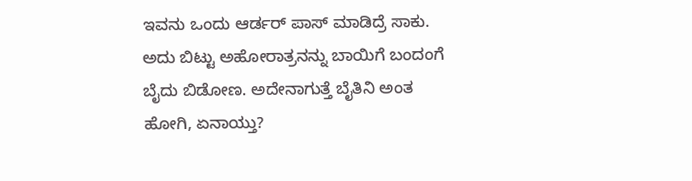ಇವನು ಒಂದು ಆರ್ಡರ್ ಪಾಸ್ ಮಾಡಿದ್ರೆ ಸಾಕು. ಅದು ಬಿಟ್ಟು ಅಹೋರಾತ್ರನನ್ನು ಬಾಯಿಗೆ ಬಂದಂಗೆ ಬೈದು ಬಿಡೋಣ. ಅದೇನಾಗುತ್ತೆ ಬೈತಿನಿ ಅಂತ ಹೋಗಿ, ಏನಾಯ್ತು?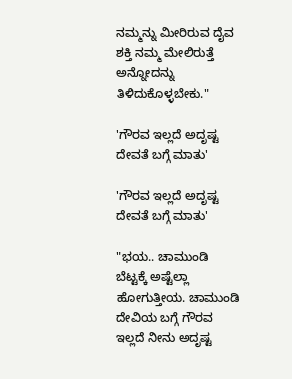ನಮ್ಮನ್ನು ಮೀರಿರುವ ದೈವ ಶಕ್ತಿ ನಮ್ಮ ಮೇಲಿರುತ್ತೆ ಅನ್ನೋದನ್ನು ತಿಳಿದುಕೊಳ್ಳಬೇಕು."

'ಗೌರವ ಇಲ್ಲದೆ ಅದೃಷ್ಟ ದೇವತೆ ಬಗ್ಗೆ ಮಾತು'

'ಗೌರವ ಇಲ್ಲದೆ ಅದೃಷ್ಟ ದೇವತೆ ಬಗ್ಗೆ ಮಾತು'

"ಭಯ.. ಚಾಮುಂಡಿ ಬೆಟ್ಟಕ್ಕೆ ಅಷ್ಟೆಲ್ಲಾ ಹೋಗುತ್ತೀಯ. ಚಾಮುಂಡಿ ದೇವಿಯ ಬಗ್ಗೆ ಗೌರವ ಇಲ್ಲದೆ ನೀನು ಅದೃಷ್ಟ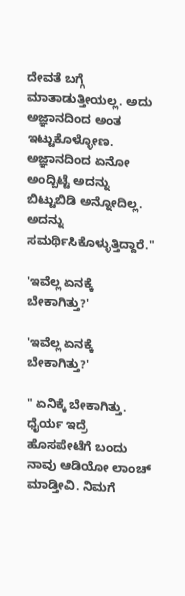ದೇವತೆ ಬಗ್ಗೆ ಮಾತಾಡುತ್ತೀಯಲ್ಲ. ಅದು ಅಜ್ಞಾನದಿಂದ ಅಂತ ಇಟ್ಟುಕೊಳ್ಳೋಣ. ಅಜ್ಞಾನದಿಂದ ಏನೋ ಅಂದ್ಬಿಟ್ಟೆ ಅದನ್ನು ಬಿಟ್ಟುಬಿಡಿ ಅನ್ನೋದಿಲ್ಲ. ಅದನ್ನು ಸಮರ್ಥಿಸಿಕೊಳ್ಳುತ್ತಿದ್ದಾರೆ."

'ಇವೆಲ್ಲ ಏನಕ್ಕೆ ಬೇಕಾಗಿತ್ತು?'

'ಇವೆಲ್ಲ ಏನಕ್ಕೆ ಬೇಕಾಗಿತ್ತು?'

" ಏನಿಕ್ಕೆ ಬೇಕಾಗಿತ್ತು. ಧೈರ್ಯ ಇದ್ರೆ ಹೊಸಪೇಟೆಗೆ ಬಂದು ನಾವು ಆಡಿಯೋ ಲಾಂಚ್ ಮಾಡ್ತೀವಿ. ನಿಮಗೆ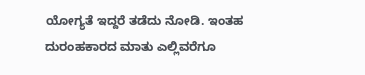ಯೋಗ್ಯತೆ ಇದ್ದರೆ ತಡೆದು ನೋಡಿ. ಇಂತಹ ದುರಂಹಕಾರದ ಮಾತು ಎಲ್ಲಿವರೆಗೂ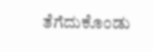ತೆಗೆದುಕೊಂಡು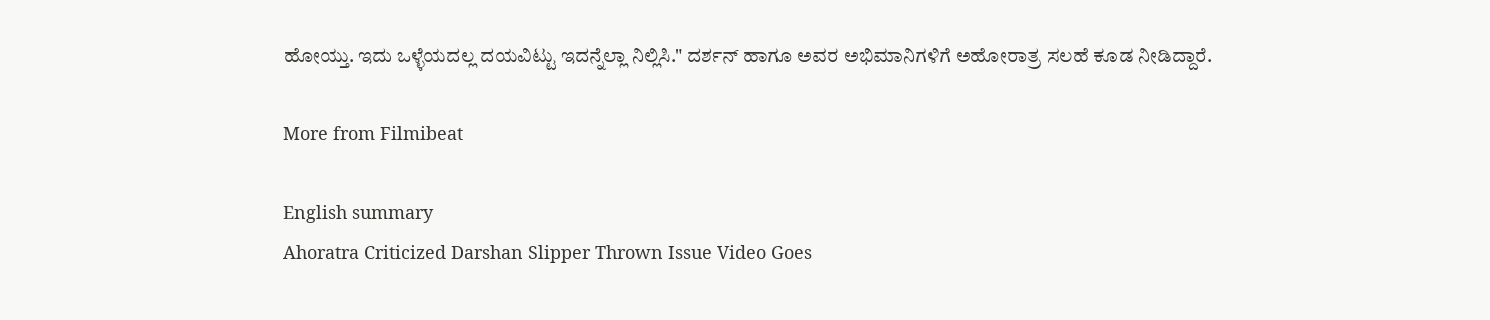ಹೋಯ್ತು. ಇದು ಒಳ್ಳೆಯದಲ್ಲ ದಯವಿಟ್ಟು ಇದನ್ನೆಲ್ಲಾ ನಿಲ್ಲಿಸಿ." ದರ್ಶನ್ ಹಾಗೂ ಅವರ ಅಭಿಮಾನಿಗಳಿಗೆ ಅಹೋರಾತ್ರ ಸಲಹೆ ಕೂಡ ನೀಡಿದ್ದಾರೆ.

More from Filmibeat

English summary
Ahoratra Criticized Darshan Slipper Thrown Issue Video Goes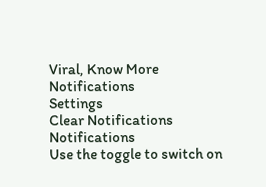Viral, Know More
Notifications
Settings
Clear Notifications
Notifications
Use the toggle to switch on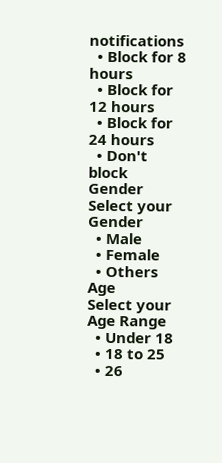notifications
  • Block for 8 hours
  • Block for 12 hours
  • Block for 24 hours
  • Don't block
Gender
Select your Gender
  • Male
  • Female
  • Others
Age
Select your Age Range
  • Under 18
  • 18 to 25
  • 26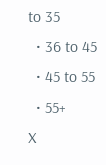to 35
  • 36 to 45
  • 45 to 55
  • 55+
X